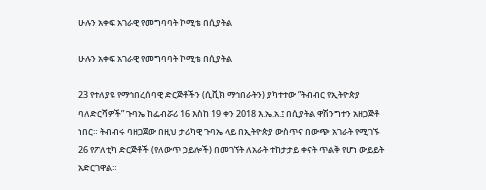ሁሉን አቀፍ አገራዊ የመግባባት ኮሚቴ በሲያትል

ሁሉን አቀፍ አገራዊ የመግባባት ኮሚቴ በሲያትል

23 የተለያዩ የማኅበረሰባዊ ድርጅቶችን (ሲቪክ ማኅበራትን) ያካተተው ”ትብብር የኢትዮጵያ ባለድርሻዎች” ጉባኤ ከፌብሯሪ 16 እስከ 19 ቀን 2018 እ.ኤ.አ.፤ በሲያትል ዋሽንግተን አዘጋጅቶ ነበር። ትብብሩ ባዘጋጀው በዚህ ታሪካዊ ጉባኤ ላይ በኢትዮጵያ ውስጥና በውጭ አገራት የሚገኙ 26 የፖለቲካ ድርጅቶች (የለውጥ ኃይሎች) በመገኘት ለአራት ተከታታይ ቀናት ጥልቅ የሆነ ውይይት አድርገዋል።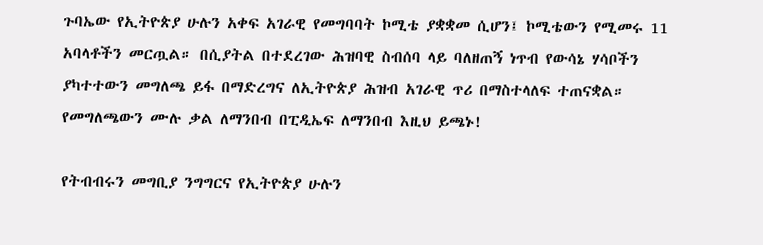ጉባኤው የኢትዮጵያ ሁሉን አቀፍ አገራዊ የመግባባት ኮሚቴ ያቋቋመ ሲሆን፤ ኮሚቴውን የሚመሩ 11 አባላቶችን መርጧል። በሲያትል በተደረገው ሕዝባዊ ስብሰባ ላይ ባለዘጠኝ ነጥብ የውሳኔ ሃሳቦችን ያካተተውን መግለጫ ይፋ በማድረግና ለኢትዮጵያ ሕዝብ አገራዊ ጥሪ በማስተላለፍ ተጠናቋል። የመግለጫውን ሙሉ ቃል ለማንበብ በፒዲኤፍ ለማንበብ እዚህ ይጫኑ!

የትብብሩን መግቢያ ንግግርና የኢትዮጵያ ሁሉን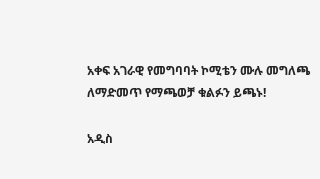አቀፍ አገራዊ የመግባባት ኮሚቴን ሙሉ መግለጫ ለማድመጥ የማጫወቻ ቁልፉን ይጫኑ!

አዲስ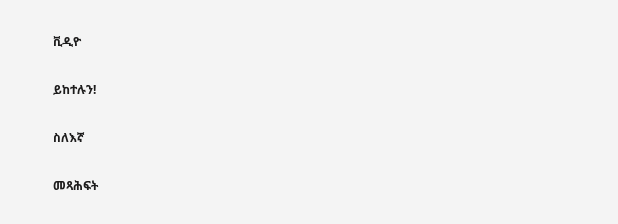ቪዲዮ

ይከተሉን!

ስለእኛ

መጻሕፍት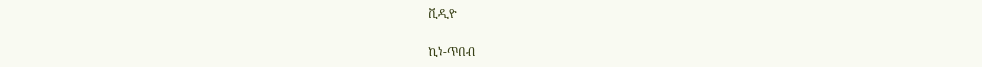ቪዲዮ

ኪነ-ጥበብ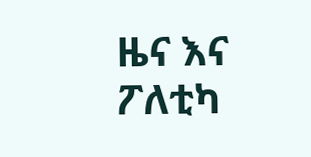ዜና እና ፖለቲካ